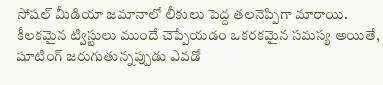సోషల్ మీడియా జమానాలో లీకులు పెద్ద తలనెప్పిగా మారాయి. కీలకమైన ట్విస్టులు ముందే చెప్పేయడం ఒకరకమైన సమస్య అయితే, షూటింగ్ జరుగుతున్నప్పుడు ఎవడో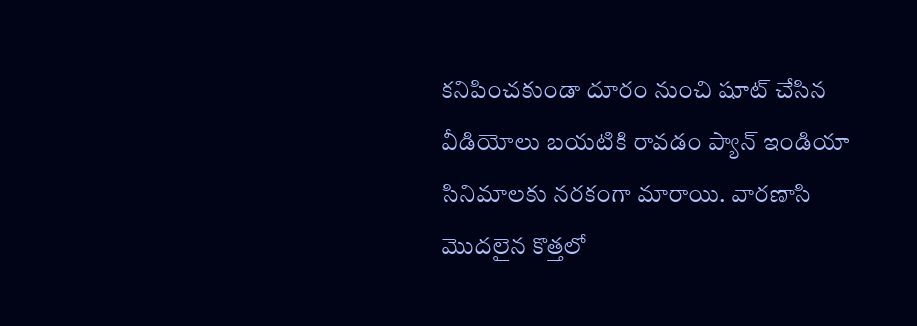కనిపించకుండా దూరం నుంచి షూట్ చేసిన వీడియోలు బయటికి రావడం ప్యాన్ ఇండియా సినిమాలకు నరకంగా మారాయి. వారణాసి మొదలైన కొత్తలో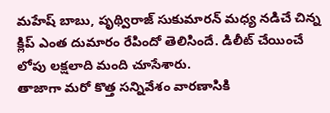మహేష్ బాబు, పృథ్విరాజ్ సుకుమారన్ మధ్య నడిచే చిన్న క్లిప్ ఎంత దుమారం రేపిందో తెలిసిందే. డిలీట్ చేయించే లోపు లక్షలాది మంది చూసేశారు.
తాజాగా మరో కొత్త సన్నివేశం వారణాసికి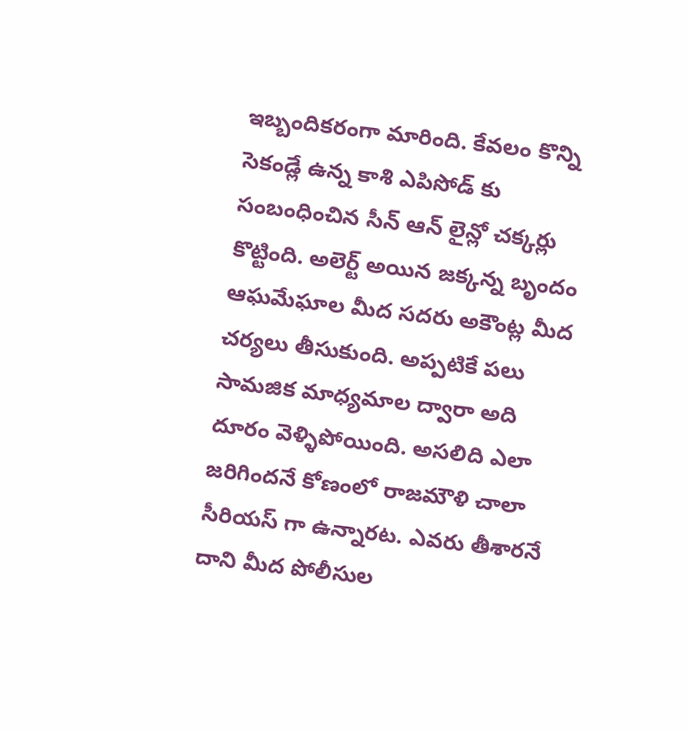ఇబ్బందికరంగా మారింది. కేవలం కొన్ని సెకండ్లే ఉన్న కాశి ఎపిసోడ్ కు సంబంధించిన సీన్ ఆన్ లైన్లో చక్కర్లు కొట్టింది. అలెర్ట్ అయిన జక్కన్న బృందం ఆఘమేఘాల మీద సదరు అకౌంట్ల మీద చర్యలు తీసుకుంది. అప్పటికే పలు సామజిక మాధ్యమాల ద్వారా అది దూరం వెళ్ళిపోయింది. అసలిది ఎలా జరిగిందనే కోణంలో రాజమౌళి చాలా సీరియస్ గా ఉన్నారట. ఎవరు తీశారనే దాని మీద పోలీసుల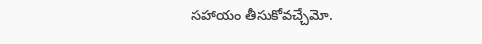సహాయం తీసుకోవచ్చేమో.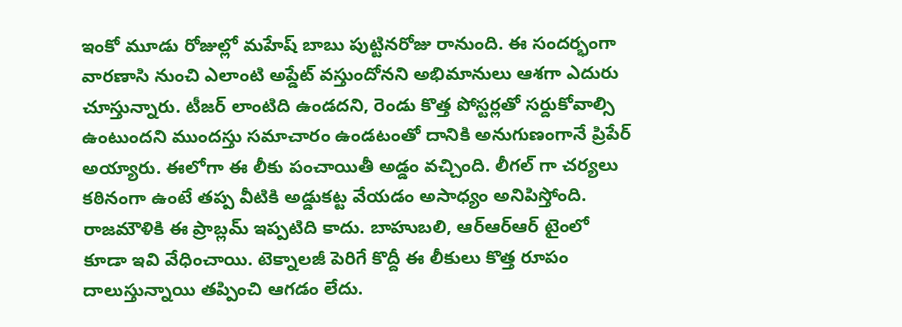ఇంకో మూడు రోజుల్లో మహేష్ బాబు పుట్టినరోజు రానుంది. ఈ సందర్భంగా వారణాసి నుంచి ఎలాంటి అప్డేట్ వస్తుందోనని అభిమానులు ఆశగా ఎదురు చూస్తున్నారు. టీజర్ లాంటిది ఉండదని, రెండు కొత్త పోస్టర్లతో సర్దుకోవాల్సి ఉంటుందని ముందస్తు సమాచారం ఉండటంతో దానికి అనుగుణంగానే ప్రిపేర్ అయ్యారు. ఈలోగా ఈ లీకు పంచాయితీ అడ్డం వచ్చింది. లీగల్ గా చర్యలు కఠినంగా ఉంటే తప్ప వీటికి అడ్డుకట్ట వేయడం అసాధ్యం అనిపిస్తోంది.
రాజమౌళికి ఈ ప్రాబ్లమ్ ఇప్పటిది కాదు. బాహుబలి, ఆర్ఆర్ఆర్ టైంలో కూడా ఇవి వేధించాయి. టెక్నాలజీ పెరిగే కొద్దీ ఈ లీకులు కొత్త రూపం దాలుస్తున్నాయి తప్పించి ఆగడం లేదు.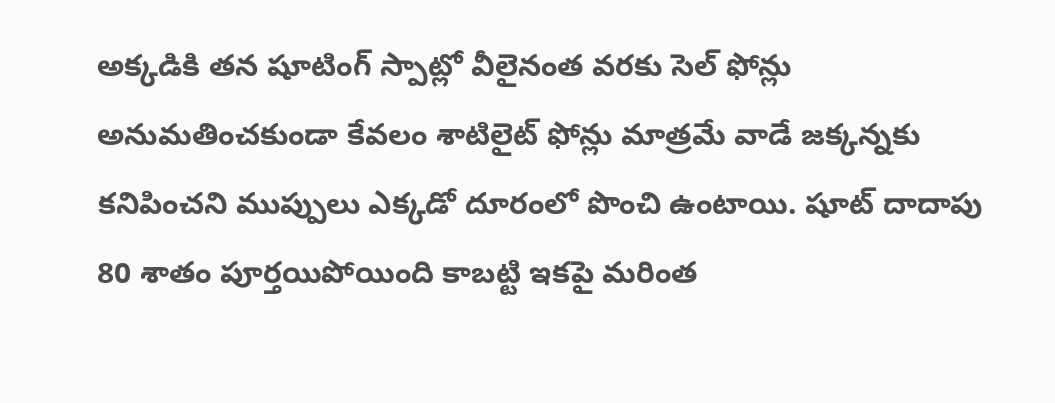అక్కడికి తన షూటింగ్ స్పాట్లో వీలైనంత వరకు సెల్ ఫోన్లు అనుమతించకుండా కేవలం శాటిలైట్ ఫోన్లు మాత్రమే వాడే జక్కన్నకు కనిపించని ముప్పులు ఎక్కడో దూరంలో పొంచి ఉంటాయి. షూట్ దాదాపు 80 శాతం పూర్తయిపోయింది కాబట్టి ఇకపై మరింత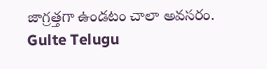జాగ్రత్తగా ఉండటం చాలా అవసరం.
Gulte Telugu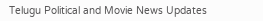Telugu Political and Movie News Updates